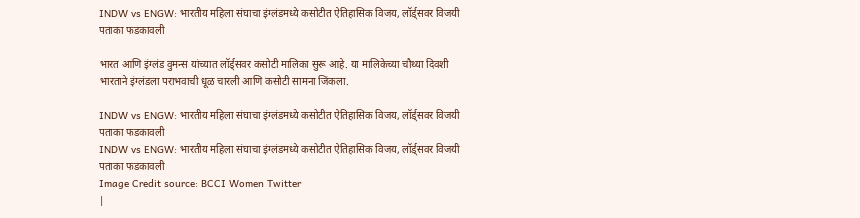INDW vs ENGW: भारतीय महिला संघाचा इंग्लंडमध्ये कसोटीत ऐतिहासिक विजय, लॉर्ड्सवर विजयी पताका फडकावली

भारत आणि इंग्लंड वुमन्स यांच्यात लॉर्ड्सवर कसोटी मालिका सुरू आहे. या मालिकेच्या चौथ्या दिवशी भारताने इंग्लंडला पराभवाची धूळ चारली आणि कसोटी सामना जिंकला.

INDW vs ENGW: भारतीय महिला संघाचा इंग्लंडमध्ये कसोटीत ऐतिहासिक विजय, लॉर्ड्सवर विजयी पताका फडकावली
INDW vs ENGW: भारतीय महिला संघाचा इंग्लंडमध्ये कसोटीत ऐतिहासिक विजय, लॉर्ड्सवर विजयी पताका फडकावली
Image Credit source: BCCI Women Twitter
|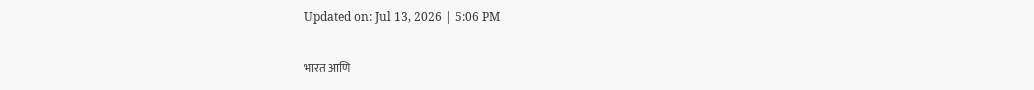Updated on: Jul 13, 2026 | 5:06 PM

भारत आणि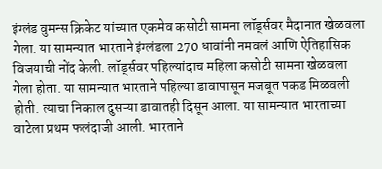इंग्लंड वुमन्स क्रिकेट यांच्यात एकमेव कसोटी सामना लॉर्ड्सवर मैदानात खेळवला गेला. या सामन्यात भारताने इंग्लंडला 270 धावांनी नमवलं आणि ऐतिहासिक विजयाची नोंद केली. लॉर्ड्सवर पहिल्यांदाच महिला कसोटी सामना खेळवला गेला होता. या सामन्यात भारताने पहिल्या डावापासून मजबूत पकड मिळवली होती. त्याचा निकाल दुसऱ्या डावातही दिसून आला. या सामन्यात भारताच्या वाटेला प्रथम फलंदाजी आली. भारताने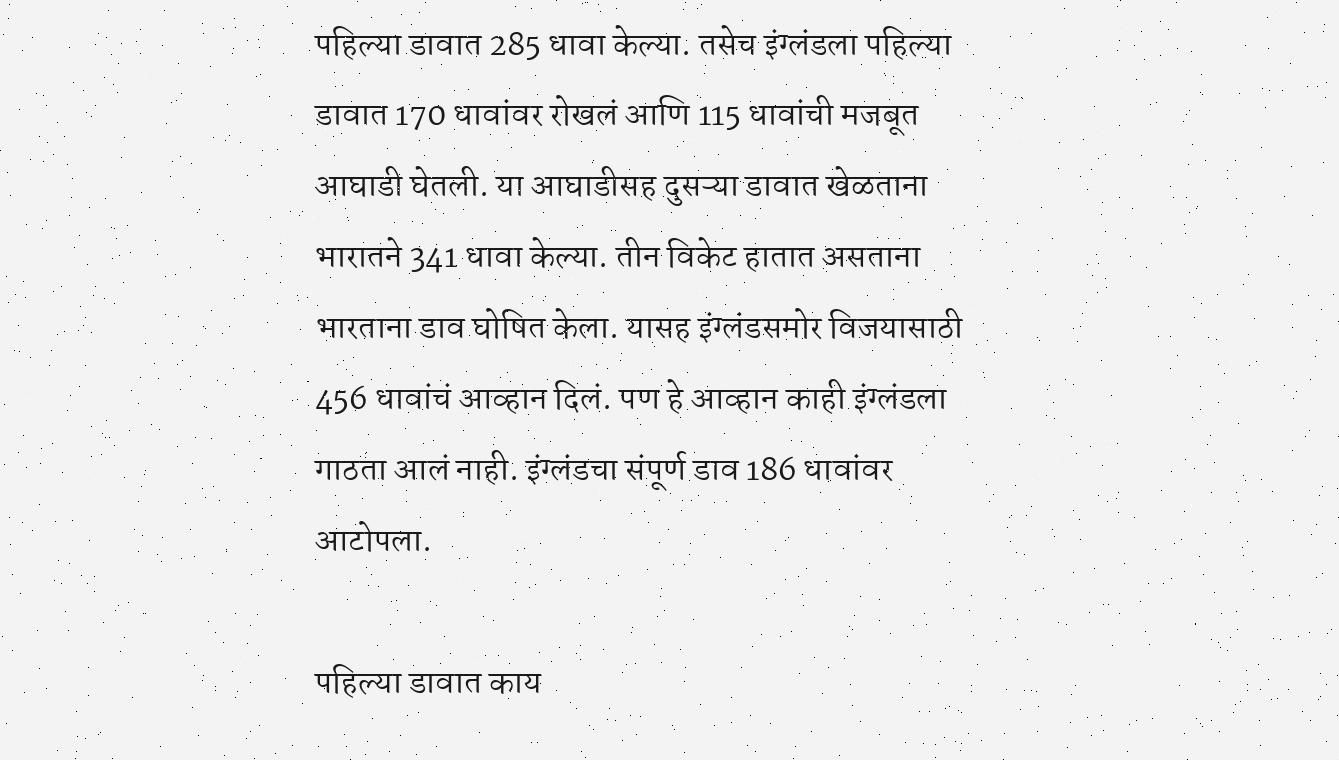पहिल्या डावात 285 धावा केल्या. तसेच इंग्लंडला पहिल्या डावात 170 धावांवर रोखलं आणि 115 धावांची मजबूत आघाडी घेतली. या आघाडीसह दुसऱ्या डावात खेळताना भारातने 341 धावा केल्या. तीन विकेट हातात असताना भारताना डाव घोषित केला. यासह इंग्लंडसमोर विजयासाठी 456 धावांचं आव्हान दिलं. पण हे आव्हान काही इंग्लंडला गाठता आलं नाही. इंग्लंडचा संपूर्ण डाव 186 धावांवर आटोपला.

पहिल्या डावात काय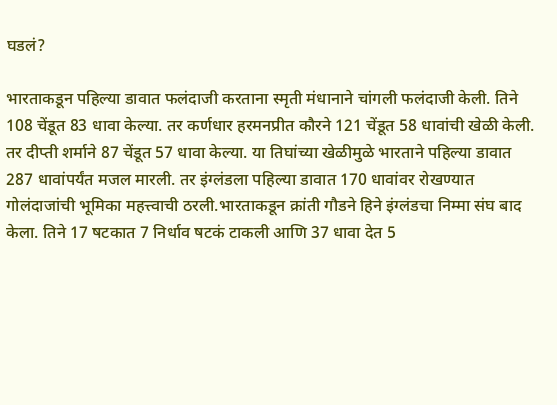घडलं?

भारताकडून पहिल्या डावात फलंदाजी करताना स्मृती मंधानाने चांगली फलंदाजी केली. तिने 108 चेंडूत 83 धावा केल्या. तर कर्णधार हरमनप्रीत कौरने 121 चेंडूत 58 धावांची खेळी केली. तर दीप्ती शर्माने 87 चेंडूत 57 धावा केल्या. या तिघांच्या खेळीमुळे भारताने पहिल्या डावात 287 धावांपर्यंत मजल मारली. तर इंग्लंडला पहिल्या डावात 170 धावांवर रोखण्यात गोलंदाजांची भूमिका महत्त्वाची ठरली.भारताकडून क्रांती गौडने हिने इंग्लंडचा निम्मा संघ बाद केला. तिने 17 षटकात 7 निर्धाव षटकं टाकली आणि 37 धावा देत 5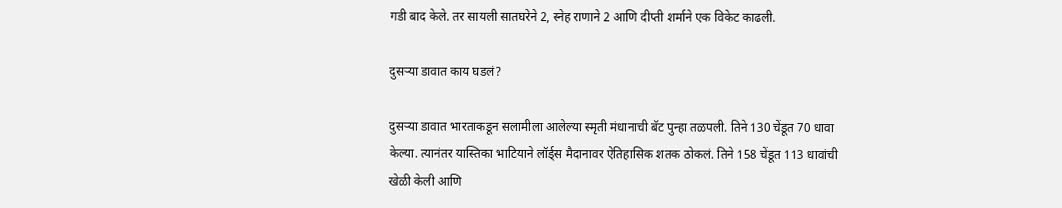गडी बाद केले. तर सायली सातघरेने 2, स्नेह राणाने 2 आणि दीप्ती शर्माने एक विकेट काढली.

दुसऱ्या डावात काय घडलं?

दुसऱ्या डावात भारताकडून सलामीला आलेल्या स्मृती मंधानाची बॅट पुन्हा तळपली. तिने 130 चेंडूत 70 धावा केल्या. त्यानंतर यास्तिका भाटियाने लॉर्ड्स मैदानावर ऐतिहासिक शतक ठोकलं. तिने 158 चेंडूत 113 धावांची खेळी केली आणि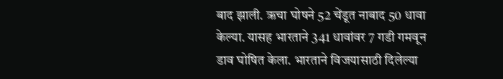बाद झाली. ऋचा घोषने 52 चेंडूत नाबाद 50 धावा केल्या. यासह भारताने 341 धावांवर 7 गडी गमवून डाव घोषित केला. भारताने विजयासाठी दिलेल्या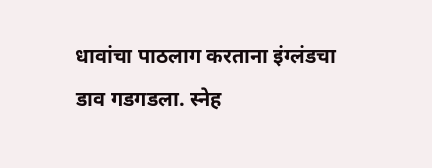धावांचा पाठलाग करताना इंग्लंडचा डाव गडगडला. स्नेह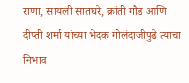राणा, सायली सातघरे, क्रांती गौड आणि दीप्ती शर्मा यांच्या भेदक गोलंदाजीपुढे त्याचा निभाव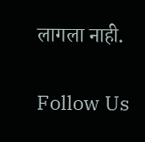लागला नाही.

Follow Us